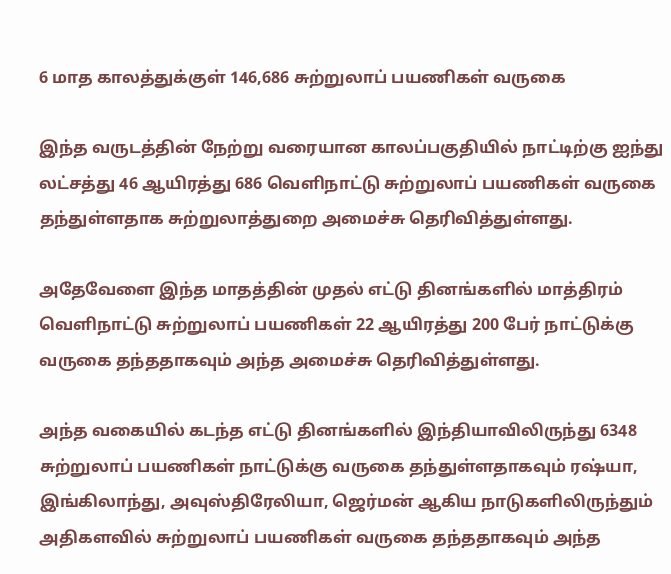6 மாத காலத்துக்குள் 146,686 சுற்றுலாப் பயணிகள் வருகை

இந்த வருடத்தின் நேற்று வரையான காலப்பகுதியில் நாட்டிற்கு ஐந்து லட்சத்து 46 ஆயிரத்து 686 வெளிநாட்டு சுற்றுலாப் பயணிகள் வருகை தந்துள்ளதாக சுற்றுலாத்துறை அமைச்சு தெரிவித்துள்ளது.

அதேவேளை இந்த மாதத்தின் முதல் எட்டு தினங்களில் மாத்திரம் வெளிநாட்டு சுற்றுலாப் பயணிகள் 22 ஆயிரத்து 200 பேர் நாட்டுக்கு வருகை தந்ததாகவும் அந்த அமைச்சு தெரிவித்துள்ளது.

அந்த வகையில் கடந்த எட்டு தினங்களில் இந்தியாவிலிருந்து 6348 சுற்றுலாப் பயணிகள் நாட்டுக்கு வருகை தந்துள்ளதாகவும் ரஷ்யா, இங்கிலாந்து, அவுஸ்திரேலியா, ஜெர்மன் ஆகிய நாடுகளிலிருந்தும் அதிகளவில் சுற்றுலாப் பயணிகள் வருகை தந்ததாகவும் அந்த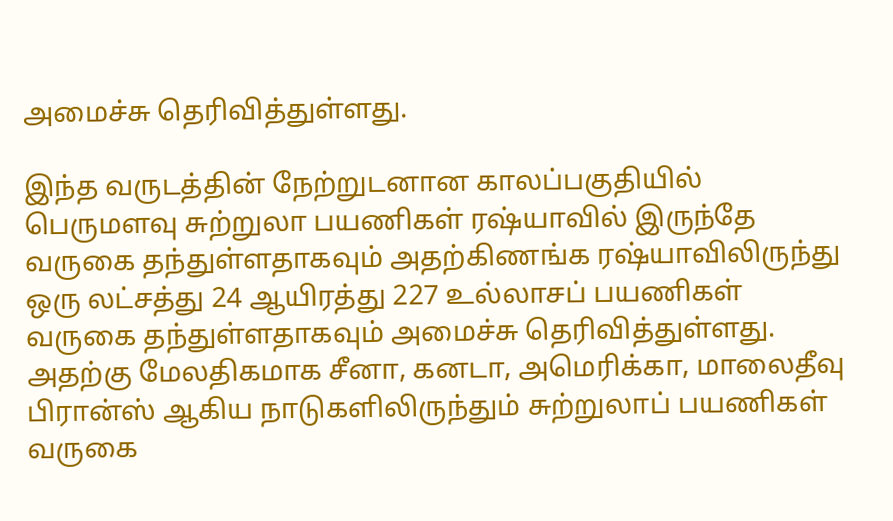அமைச்சு தெரிவித்துள்ளது.

இந்த வருடத்தின் நேற்றுடனான காலப்பகுதியில் பெருமளவு சுற்றுலா பயணிகள் ரஷ்யாவில் இருந்தே வருகை தந்துள்ளதாகவும் அதற்கிணங்க ரஷ்யாவிலிருந்து ஒரு லட்சத்து 24 ஆயிரத்து 227 உல்லாசப் பயணிகள் வருகை தந்துள்ளதாகவும் அமைச்சு தெரிவித்துள்ளது. அதற்கு மேலதிகமாக சீனா, கனடா, அமெரிக்கா, மாலைதீவு பிரான்ஸ் ஆகிய நாடுகளிலிருந்தும் சுற்றுலாப் பயணிகள் வருகை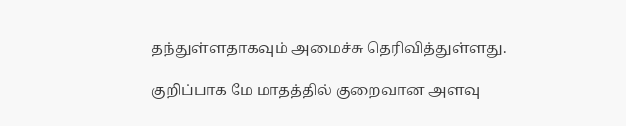தந்துள்ளதாகவும் அமைச்சு தெரிவித்துள்ளது.

குறிப்பாக மே மாதத்தில் குறைவான அளவு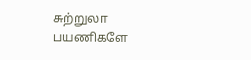சுற்றுலா பயணிகளே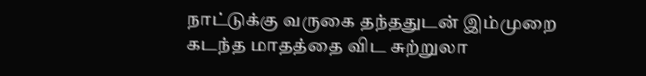நாட்டுக்கு வருகை தந்ததுடன் இம்முறை கடந்த மாதத்தை விட சுற்றுலா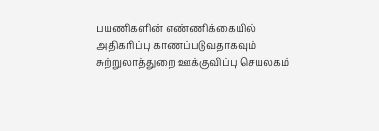பயணிகளின் எண்ணிக்கையில் அதிகரிப்பு காணப்படுவதாகவும் சுற்றுலாத்துறை ஊக்குவிப்பு செயலகம்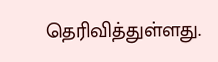தெரிவித்துள்ளது.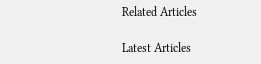Related Articles

Latest Articles